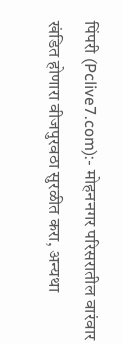पिंपरी (Pclive7.com):- मोहननगर परिसरातील वारंवार खंडित होणारा वीजपुरवठा सुरळीत करा, अन्यथा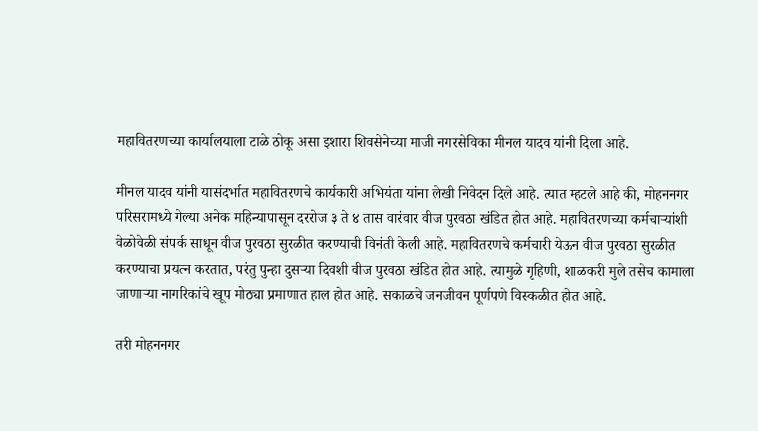महावितरणच्या कार्यालयाला टाळे ठोकू असा इशारा शिवसेनेच्या माजी नगरसेविका मीनल यादव यांनी दिला आहे.

मीनल यादव यांनी यासंदर्भात महावितरणचे कार्यकारी अभियंता यांना लेखी निवेदन दिले आहे. त्यात म्हटले आहे की, मोहननगर परिसरामध्ये गेल्या अनेक महिन्यापासून दररोज ३ ते ४ तास वारंवार वीज पुरवठा खंडित होत आहे. महावितरणच्या कर्मचाऱ्यांशी वेळोवेळी संपर्क साधून वीज पुरवठा सुरळीत करण्याची विनंती केली आहे. महावितरणचे कर्मचारी येऊन वीज पुरवठा सुरळीत करण्याचा प्रयत्न करतात, परंतु पुन्हा दुसऱ्या दिवशी वीज पुरवठा खंडित होत आहे. त्यामुळे गृहिणी, शाळकरी मुले तसेच कामाला जाणाऱ्या नागरिकांचे खूप मोठ्या प्रमाणात हाल होत आहे. सकाळचे जनजीवन पूर्णपणे विस्कळीत होत आहे.

तरी मोहननगर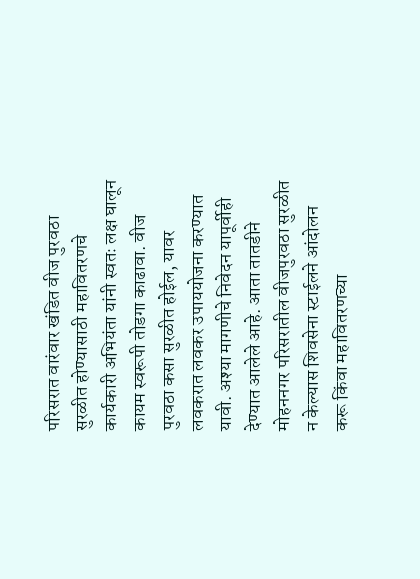परिसरात वारंवार खंडित वीज पुरवठा सुरळीत होण्यासाठी महावितरणचे कार्यकारी अभियंता यांनी स्वतः लक्ष घालून कायम स्वरूपी तोडगा काढावा. वीज पुरवठा कसा सुरळीत होईल, यावर लवकरात लवकर उपाययोजना करण्यात यावी. अश्या मागणीचे निवेदन यापूर्वीही देण्यात आलेले आहे. आता तातडीने मोहननगर परिसरातील वीजपुरवठा सुरळीत न केल्यास शिवसेना स्टाईलने आंदोलन करू किंवा महावितरणच्या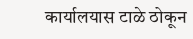कार्यालयास टाळे ठोकून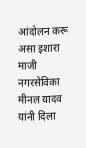आंदोलन करू असा इशारा माजी नगरसेविका मीनल यादव यांनी दिला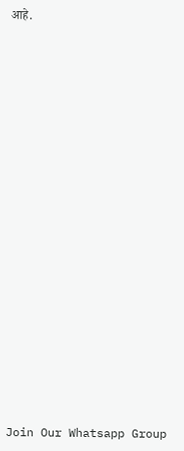आहे.























Join Our Whatsapp Group